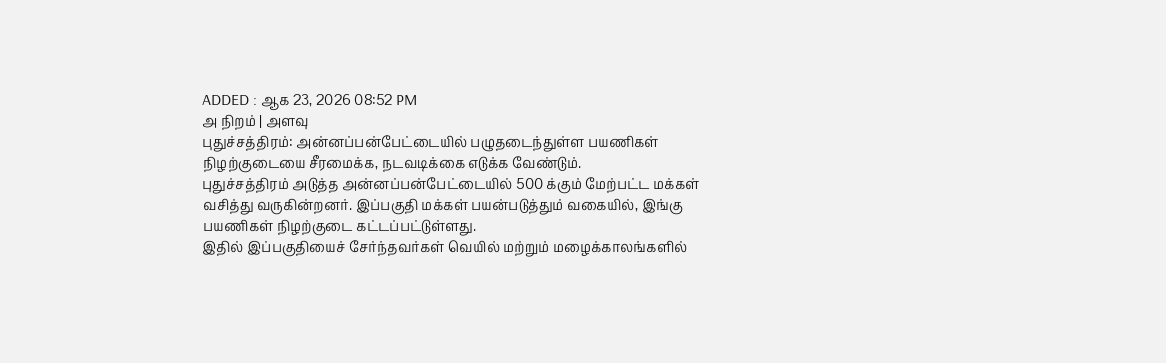ADDED : ஆக 23, 2026 08:52 PM
அ நிறம் | அளவு
புதுச்சத்திரம்: அன்னப்பன்பேட்டையில் பழுதடைந்துள்ள பயணிகள் நிழற்குடையை சீரமைக்க, நடவடிக்கை எடுக்க வேண்டும்.
புதுச்சத்திரம் அடுத்த அன்னப்பன்பேட்டையில் 500 க்கும் மேற்பட்ட மக்கள் வசித்து வருகின்றனர். இப்பகுதி மக்கள் பயன்படுத்தும் வகையில், இங்கு பயணிகள் நிழற்குடை கட்டப்பட்டுள்ளது.
இதில் இப்பகுதியைச் சேர்ந்தவர்கள் வெயில் மற்றும் மழைக்காலங்களில்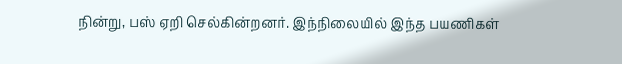நின்று, பஸ் ஏறி செல்கின்றனர். இந்நிலையில் இந்த பயணிகள்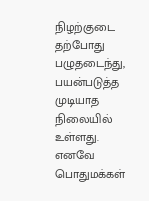நிழற்குடை தற்போது பழுதடைந்து, பயன்படுத்த முடியாத நிலையில் உள்ளது.
எனவே பொதுமக்கள்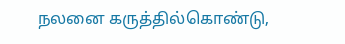நலனை கருத்தில்கொண்டு,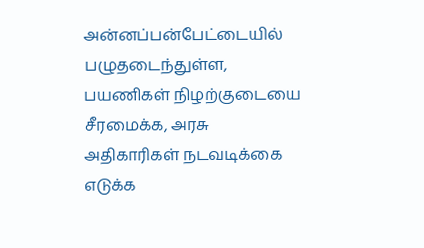அன்னப்பன்பேட்டையில் பழுதடைந்துள்ள, பயணிகள் நிழற்குடையை சீரமைக்க, அரசு அதிகாரிகள் நடவடிக்கை எடுக்க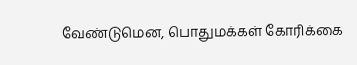வேண்டுமென, பொதுமக்கள் கோரிக்கை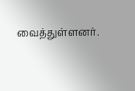வைத்துள்ளனர்.